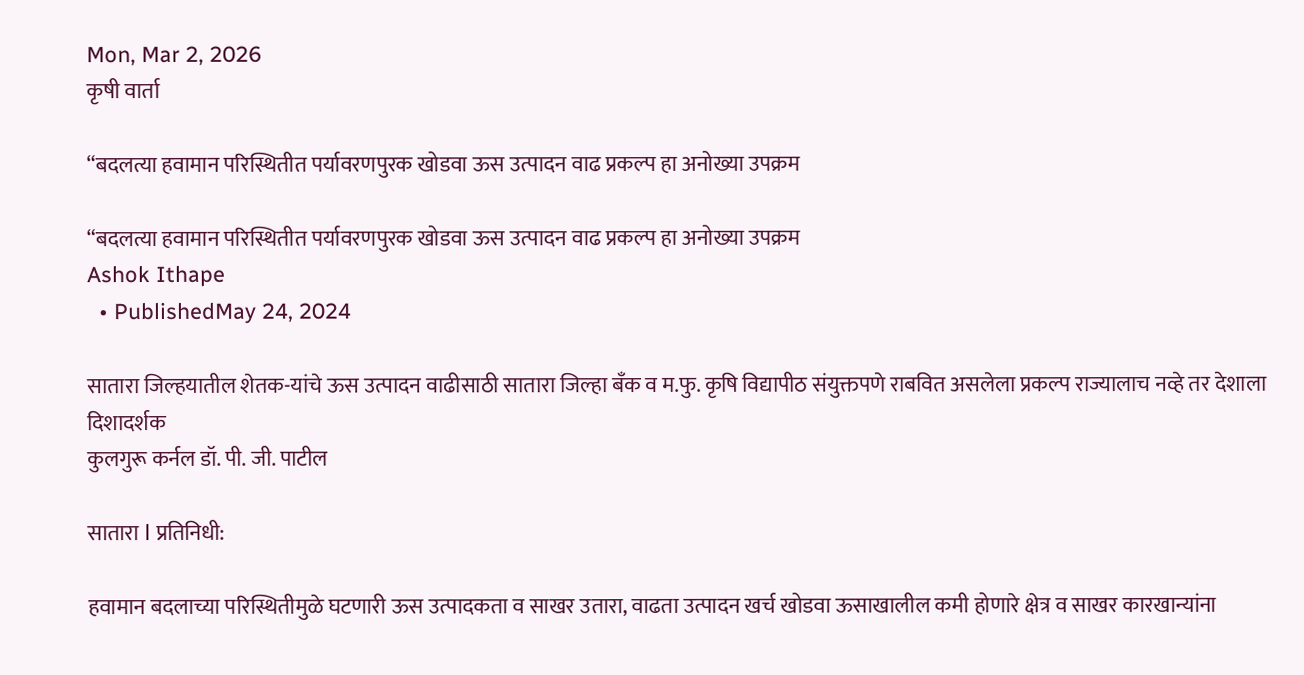Mon, Mar 2, 2026
कृषी वार्ता

“बदलत्या हवामान परिस्थितीत पर्यावरणपुरक खोडवा ऊस उत्पादन वाढ प्रकल्प हा अनोख्या उपक्रम

“बदलत्या हवामान परिस्थितीत पर्यावरणपुरक खोडवा ऊस उत्पादन वाढ प्रकल्प हा अनोख्या उपक्रम
Ashok Ithape
  • PublishedMay 24, 2024

सातारा जिल्हयातील शेतक-यांचे ऊस उत्पादन वाढीसाठी सातारा जिल्हा बँक व म.फु. कृषि विद्यापीठ संयुक्तपणे राबवित असलेला प्रकल्प राज्यालाच नव्हे तर देशाला दिशादर्शक
कुलगुरू कर्नल डॉ. पी. जी. पाटील

सातारा l प्रतिनिधी:

हवामान बदलाच्या परिस्थितीमुळे घटणारी ऊस उत्पादकता व साखर उतारा, वाढता उत्पादन खर्च खोडवा ऊसाखालील कमी होणारे क्षेत्र व साखर कारखान्यांना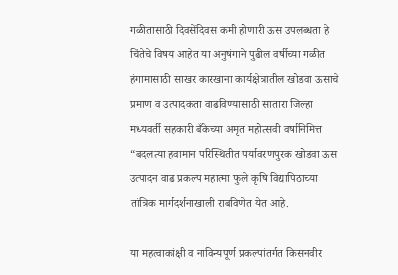गळीतासाठी दिवसेंदिवस कमी होणारी ऊस उपलब्धता हे चिंतेचे विषय आहेत या अनुषंगाने पुढील वर्षीच्या गळीत हंगामासाठी साखर कारखाना कार्यक्षेत्रातील खोडवा ऊसाचे प्रमाण व उत्पादकता वाढविण्यासाठी सातारा जिल्हा मध्यवर्ती सहकारी बँकेच्या अमृत महोत्सवी वर्षानिमित्त “बदलत्या हवामान परिस्थितीत पर्यावरणपुरक खोडवा ऊस उत्पादन वाढ प्रकल्प महात्मा फुले कृषि विद्यापिठाच्या तांत्रिक मार्गदर्शनाखाली राबविणेत येत आहे.

या महत्वाकांक्षी व नाविन्यपूर्ण प्रकल्पांतर्गत किसनवीर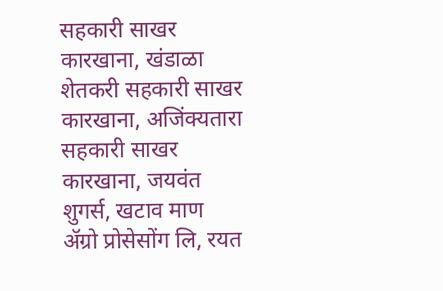सहकारी साखर कारखाना, खंडाळा शेतकरी सहकारी साखर कारखाना, अजिंक्यतारा सहकारी साखर कारखाना, जयवंत शुगर्स, खटाव माण ॲग्रो प्रोसेसोंग लि, रयत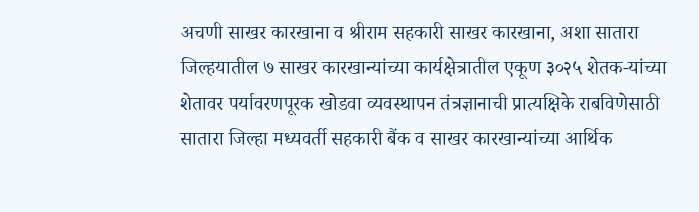अचणी साखर कारखाना व श्रीराम सहकारी साखर कारखाना, अशा सातारा जिल्हयातील ७ साखर कारखान्यांच्या कार्यक्षेत्रातील एकूण ३०२५ शेतक-यांच्या शेतावर पर्यावरणपूरक खोडवा व्यवस्थापन तंत्रज्ञानाची प्रात्यक्षिके राबविणेसाठी सातारा जिल्हा मध्यवर्ती सहकारी बैंक व साखर कारखान्यांच्या आर्थिक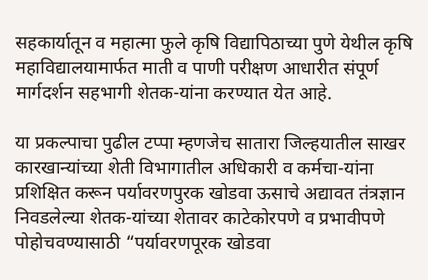सहकार्यातून व महात्मा फुले कृषि विद्यापिठाच्या पुणे येथील कृषि महाविद्यालयामार्फत माती व पाणी परीक्षण आधारीत संपूर्ण मार्गदर्शन सहभागी शेतक-यांना करण्यात येत आहे.

या प्रकल्पाचा पुढील टप्पा म्हणजेच सातारा जिल्हयातील साखर कारखान्यांच्या शेती विभागातील अधिकारी व कर्मचा-यांना प्रशिक्षित करून पर्यावरणपुरक खोडवा ऊसाचे अद्यावत तंत्रज्ञान निवडलेल्या शेतक-यांच्या शेतावर काटेकोरपणे व प्रभावीपणे पोहोचवण्यासाठी “पर्यावरणपूरक खोडवा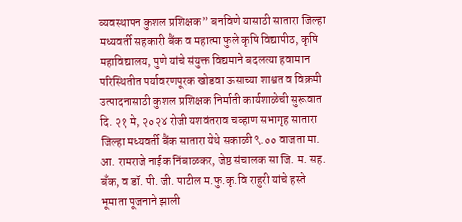व्यवस्थापन कुशल प्रशिक्षक” बनविणे यासाठी सातारा जिल्हा मध्यवर्ती सहकारी बैंक व महात्मा फुले कृषि विद्यापीठ, कृषि महाविद्यालय, पुणे यांचे संयुक्त विद्यमाने बदलत्या हवामान परिस्थितीत पर्यावरणपूरक खोडवा ऊसाच्या शाश्वत व विक्रमी उत्पादनासाठी कुशल प्रशिक्षक निर्माती कार्यशाळेची सुरूवात दि. २१ मे, २०२४ रोजी यशवंतराव चव्हाण सभागृह सातारा जिल्हा मध्यवर्ती बैंक सातारा येथे सकाळी ९.०० वाजता मा. आ. रामराजे नाईक निंबाळकर, जेष्ठ संचालक सा जि. म. सह. बँक, व डॉ. पी. जी. पाटील म.फु.कृ.वि राहुरी यांचे हस्ते भूमाता पूजनाने झाली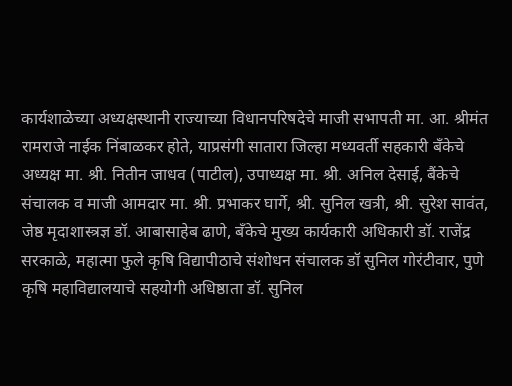कार्यशाळेच्या अध्यक्षस्थानी राज्याच्या विधानपरिषदेचे माजी सभापती मा. आ. श्रीमंत रामराजे नाईक निंबाळकर होते, याप्रसंगी सातारा जिल्हा मध्यवर्ती सहकारी बँकेचे अध्यक्ष मा. श्री. नितीन जाधव (पाटील), उपाध्यक्ष मा. श्री. अनिल देसाई, बैंकेचे संचालक व माजी आमदार मा. श्री. प्रभाकर घार्गे, श्री. सुनिल खत्री, श्री. सुरेश सावंत, जेष्ठ मृदाशास्त्रज्ञ डॉ. आबासाहेब ढाणे, बँकेचे मुख्य कार्यकारी अधिकारी डॉ. राजेंद्र सरकाळे, महात्मा फुले कृषि विद्यापीठाचे संशोधन संचालक डॉ सुनिल गोरंटीवार, पुणे कृषि महाविद्यालयाचे सहयोगी अधिष्ठाता डॉ. सुनिल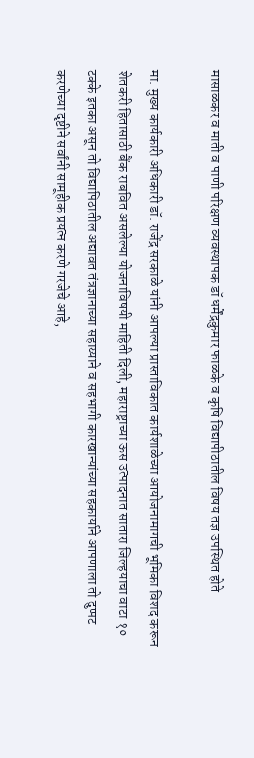मासाळकर व माती व पाणी परिक्षण व्यवस्थापक डॉ धर्मेंद्रकुमार फाळके व कृषि विद्यापीठातील विषय तज्ञ उपस्थित होते

मा. मुख्य कार्यकारी अधिकारी डॉ. राजेंद्र सरकाळे यांनी आपल्या प्रास्ताविकात कार्यशाळेच्या आयोजनामागची भूमिका विशद करून शेतकरी हितासाठी बैंक राबवित असलेल्या योजनाविषयी माहिती दिली, महाराष्ट्राच्या ऊस उत्पादनात सातारा जिल्हयाचा वाटा १० टक्के इतका असून तो विद्यापिठातील अद्यावत तंत्रज्ञानाच्या सहाय्याने व सहभागी कारखान्यांच्या सहकार्याने आपणाला तो दुप्पट करणेच्या दृष्टीने सर्वांनी सामूहीक प्रयत्न करणे गरजेचे आहे,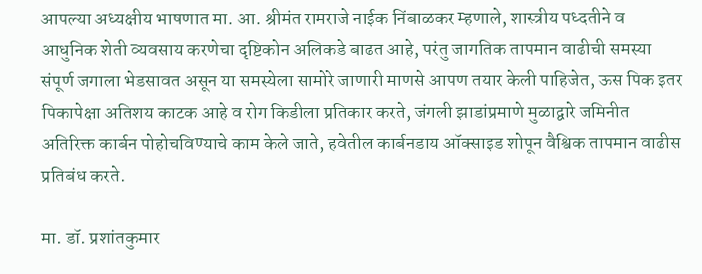आपल्या अध्यक्षीय भाषणात मा. आ. श्रीमंत रामराजे नाईक निंबाळकर म्हणाले, शास्त्रीय पध्दतीने व आधुनिक शेती व्यवसाय करणेचा दृष्टिकोन अलिकडे बाढत आहे, परंतु जागतिक तापमान वाढीची समस्या संपूर्ण जगाला भेडसावत असून या समस्येला सामोरे जाणारी माणसे आपण तयार केली पाहिजेत, ऊस पिक इतर पिकापेक्षा अतिशय काटक आहे व रोग किडीला प्रतिकार करते, जंगली झाडांप्रमाणे मुळा‌द्वारे जमिनीत अतिरिक्त कार्बन पोहोचविण्याचे काम केले जाते, हवेतील कार्बनडाय ऑक्साइड शोपून वैश्विक तापमान वाढीस प्रतिबंध करते.

मा. डॉ. प्रशांतकुमार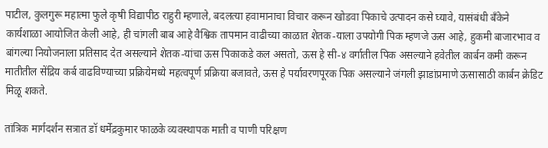पाटील, कुलगुरू महात्मा फुले कृषी विद्यापीठ राहुरी म्हणाले, बदलत्या हवामानाचा विचार करून खोडवा पिकाचे उत्पादन कसे घ्यावे, यासंबंधी बँकेने कार्यशाळा आयोजित केली आहे, ही चांगली बाब आहे वैश्विक तापमान वाढीच्या काळात शेतक-याला उपयोगी पिक म्हणजे ऊस आहे, हुकमी बाजारभाव व बांगल्या नियोजनाला प्रतिसाद देत असल्याने शेतक-यांचा ऊस पिकाकडे कल असतो, ऊस हे सी-४ वर्गातील पिक असल्याने हवेतील कार्बन कमी करून मातीतील सेंद्रिय कर्ब वाढविण्याच्या प्रक्रियेमध्ये महत्वपूर्ण प्रक्रिया बजावते, ऊस हे पर्यावरणपूरक पिक असल्याने जंगली झाडांप्रमाणे ऊसासाठी कार्बन क्रेडिट मिळू शकते.

तांत्रिक मार्गदर्शन सत्रात डॉ धर्मेंद्रकुमार फाळके व्यवस्थापक माती व पाणी परिक्षण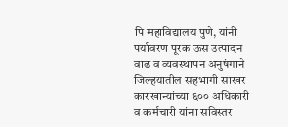पि महाविद्यालय पुणे, यांनी पर्यावरण पूरक ऊस उत्पादन वाढ व व्यवस्थापन अनुषंगाने जिल्हयातील सहभागी साखर कारखान्यांच्या ६०० अधिकारी व कर्मचारी यांना सविस्तर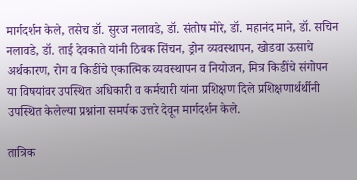मार्गदर्शन केले, तसेच डॉ. सुरज नलावडे, डॉ. संतोष मोरे, डॉ. महानंद माने, डॉ. सचिन नलावडे, डॉ. ताई देवकाते यांनी ठिबक सिंचन, ड्रोन व्यवस्थापन, खोडवा ऊसाचे अर्थकारण, रोग व किडींचे एकात्मिक व्यवस्थापन व नियोजन, मित्र किडींचे संगोपन या विषयांवर उपस्थित अधिकारी व कर्मचारी यांना प्रशिक्षण दिले प्रशिक्षणार्थर्थीनी उपस्थित केलेल्या प्रश्नांना समर्पक उत्तरे देवून मार्गदर्शन केले.

तात्रिक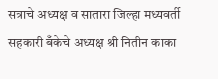सत्राचे अध्यक्ष व सातारा जिल्हा मध्यवर्ती सहकारी बँकेचे अध्यक्ष श्री नितीन काका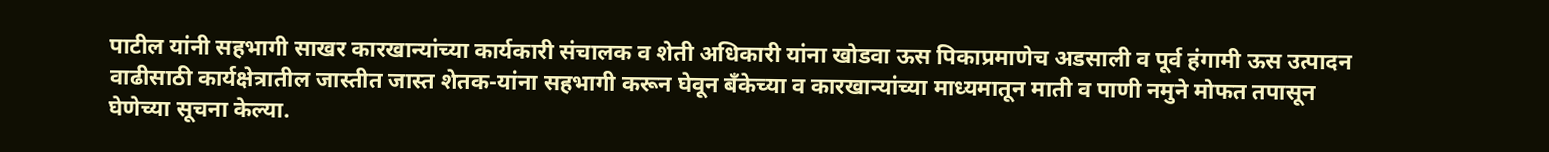पाटील यांनी सहभागी साखर कारखान्यांच्या कार्यकारी संचालक व शेती अधिकारी यांना खोडवा ऊस पिकाप्रमाणेच अडसाली व पूर्व हंगामी ऊस उत्पादन वाढीसाठी कार्यक्षेत्रातील जास्तीत जास्त शेतक-यांना सहभागी करून घेवून बँकेच्या व कारखान्यांच्या माध्यमातून माती व पाणी नमुने मोफत तपासून घेणेच्या सूचना केल्या.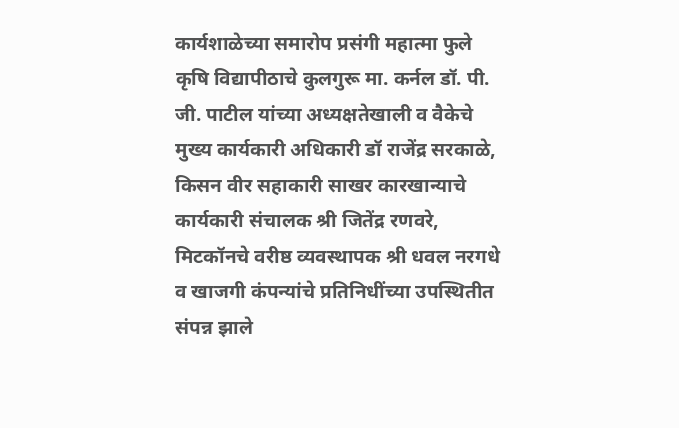कार्यशाळेच्या समारोप प्रसंगी महात्मा फुले कृषि विद्यापीठाचे कुलगुरू मा. कर्नल डॉ. पी. जी. पाटील यांच्या अध्यक्षतेखाली व वैकेचे मुख्य कार्यकारी अधिकारी डॉ राजेंद्र सरकाळे, किसन वीर सहाकारी साखर कारखान्याचे कार्यकारी संचालक श्री जितेंद्र रणवरे, मिटकॉनचे वरीष्ठ व्यवस्थापक श्री धवल नरगधे व खाजगी कंपन्यांचे प्रतिनिधींच्या उपस्थितीत संपन्न झाले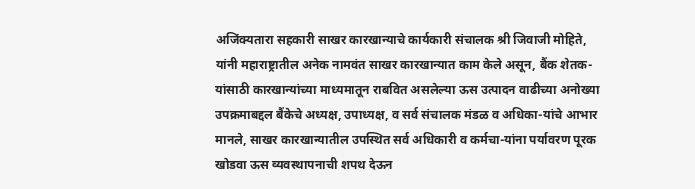अजिंक्यतारा सहकारी साखर कारखान्याचे कार्यकारी संचालक श्री जिवाजी मोहिते, यांनी महाराष्ट्रातील अनेक नामवंत साखर कारखान्यात काम केले असून, बैंक शेतक-यांसाठी कारखान्यांच्या माध्यमातून राबवित असलेल्या ऊस उत्पादन वाढीच्या अनोख्या उपक्रमाबद्दल बैंकेचे अध्यक्ष, उपाध्यक्ष, व सर्व संचालक मंडळ व अधिका-यांचे आभार मानले, साखर कारखान्यातील उपस्थित सर्व अधिकारी व कर्मचा-यांना पर्यावरण पूरक खोडवा ऊस व्यवस्थापनाची शपथ देऊन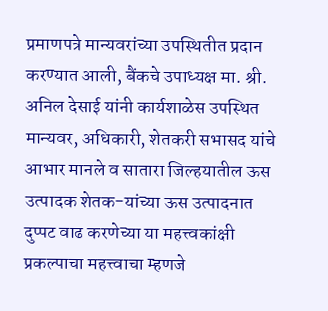प्रमाणपत्रे मान्यवरांच्या उपस्थितीत प्रदान करण्यात आली, बैंकचे उपाध्यक्ष मा. श्री. अनिल देसाई यांनी कार्यशाळेस उपस्थित मान्यवर, अधिकारी, शेतकरी सभासद यांचे आभार मानले व सातारा जिल्हयातील ऊस उत्पादक शेतक-यांच्या ऊस उत्पादनात दुप्पट वाढ करणेच्या या महत्त्वकांक्षी प्रकल्पाचा महत्त्वाचा म्हणजे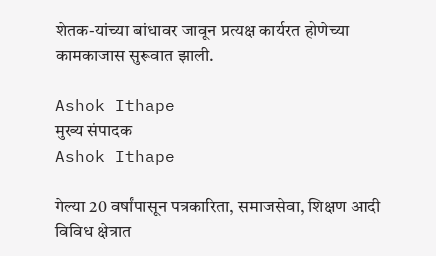शेतक-यांच्या बांधावर जावून प्रत्यक्ष कार्यरत होणेच्या कामकाजास सुरूवात झाली.

Ashok Ithape
मुख्य संपादक
Ashok Ithape

गेल्या 20 वर्षांपासून पत्रकारिता, समाजसेवा, शिक्षण आदी विविध क्षेत्रात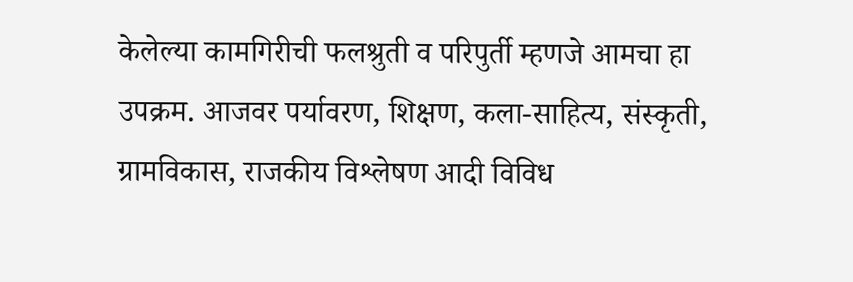केलेल्या कामगिरीची फलश्रुती व परिपुर्ती म्हणजे आमचा हा उपक्रम. आजवर पर्यावरण, शिक्षण, कला-साहित्य, संस्कृती, ग्रामविकास, राजकीय विश्लेषण आदी विविध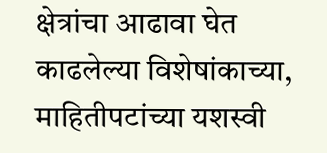क्षेत्रांचा आढावा घेत काढलेल्या विशेषांकाच्या, माहितीपटांच्या यशस्वी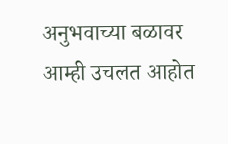अनुभवाच्या बळावर आम्ही उचलत आहोत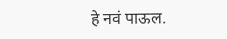हे नवं पाऊल.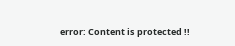error: Content is protected !!